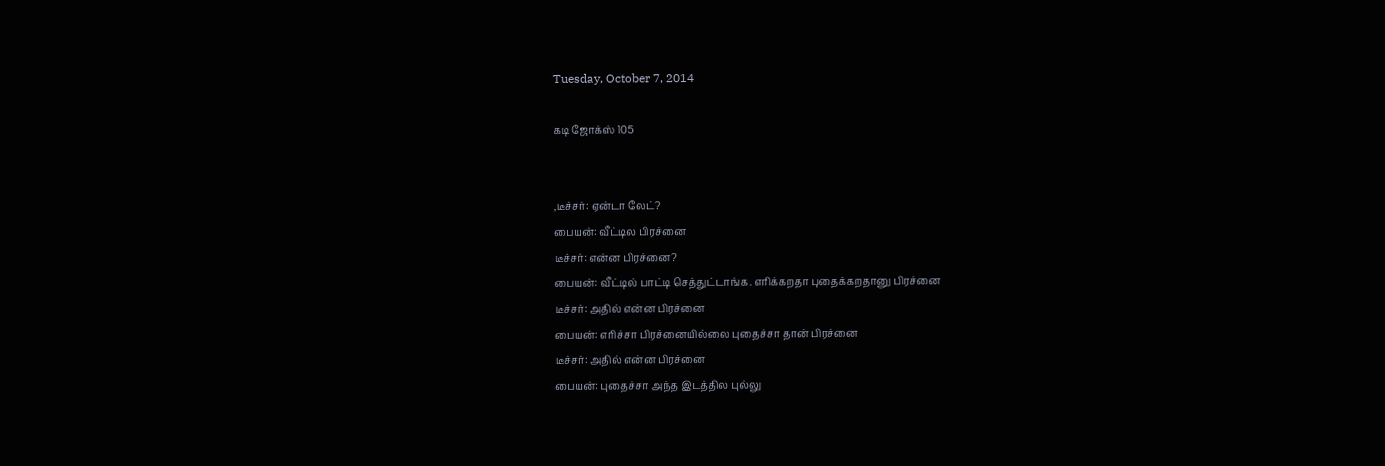Tuesday, October 7, 2014

கடி ஜோக்ஸ் 105


,டீச்சர்: ஏன்டா லேட்?
பையன்: வீட்டில பிரச்னை
டீச்சர்: என்ன பிரச்னை?
பையன்: வீட்டில் பாட்டி செத்துட்டாங்க. எரிக்கறதா புதைக்கறதானு பிரச்னை
டீச்சர்: அதில் என்ன பிரச்னை
பையன்: எரிச்சா பிரச்னையில்லை புதைச்சா தான் பிரச்னை
டீச்சர்: அதில் என்ன பிரச்னை
பையன்: புதைச்சா அந்த இடத்தில புல்லு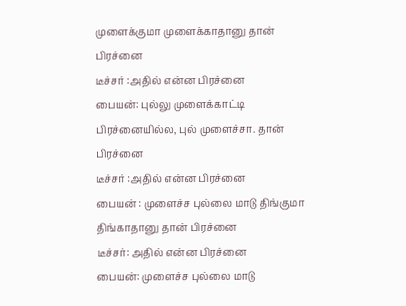முளைக்குமா முளைக்காதானு தான் பிரச்னை
டீச்சர் :அதில் என்ன பிரச்னை
பையன்: புல்லு முளைக்காட்டி பிரச்னையில்ல, புல் முளைச்சா. தான் பிரச்னை
டீச்சர் :அதில் என்ன பிரச்னை
பையன் : முளைச்ச புல்லை மாடு திங்குமா திங்காதானு தான் பிரச்னை
டீச்சர்: அதில் என்ன பிரச்னை
பையன்: முளைச்ச புல்லை மாடு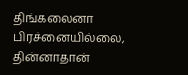திங்கலைனா பிரச்னையில்லை, தின்னாதான்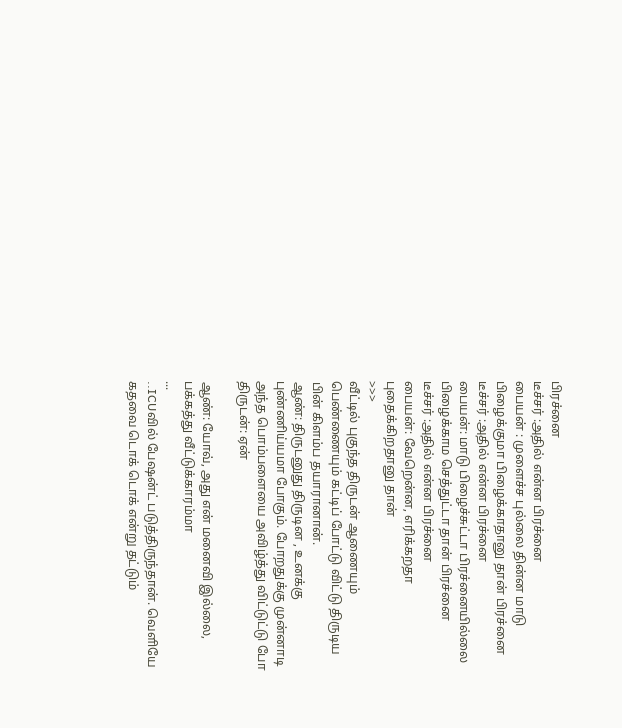பிரச்னை
டீச்சர் :அதில் என்ன பிரச்னை
பையன் : முளைச்ச புல்லை தின்ன மாடு பிழைக்குமா பிழைக்காதானு தான் பிரச்னை
டீச்சர் :அதில் என்ன பிரச்னை
பையன்: மாடு பிழைச்சுட்டா பிரச்னையில்லை பிழைக்காம செத்துட்டா தான் பிரச்னை
டீச்சர் :அதில் என்ன பிரச்னை
பையன்: வேறென்ன, எரிக்கறதா புதைக்கிறதானு தான்
>>>
வீட்டில் புகுந்த திருடன் ஆணையும் பெண்ணையும் கட்டிப் போட்டு விட்டு திருடிய பின் கிளம்ப தயாரானான்.
ஆண்: திருடனுது திருடின , உனக்கு புண்ணிய்யமா போகும். போறதுக்கு முன்னாடி அந்த பொம்பளையை அவிழ்த்து விட்டுட்டு போ
திருடன்: ஏன்

ஆண்: யோவ், அது என் மனைவி இல்லை, பக்கத்து வீட்டுக்காரம்மா
...
..ICUவில் பேஷன்ட் படுத்திருந்தான். வெளியே கதவை டொக் டொக் என்று தட்டும்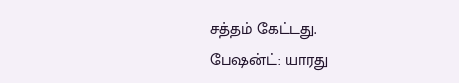சத்தம் கேட்டது.
பேஷன்ட்: யாரது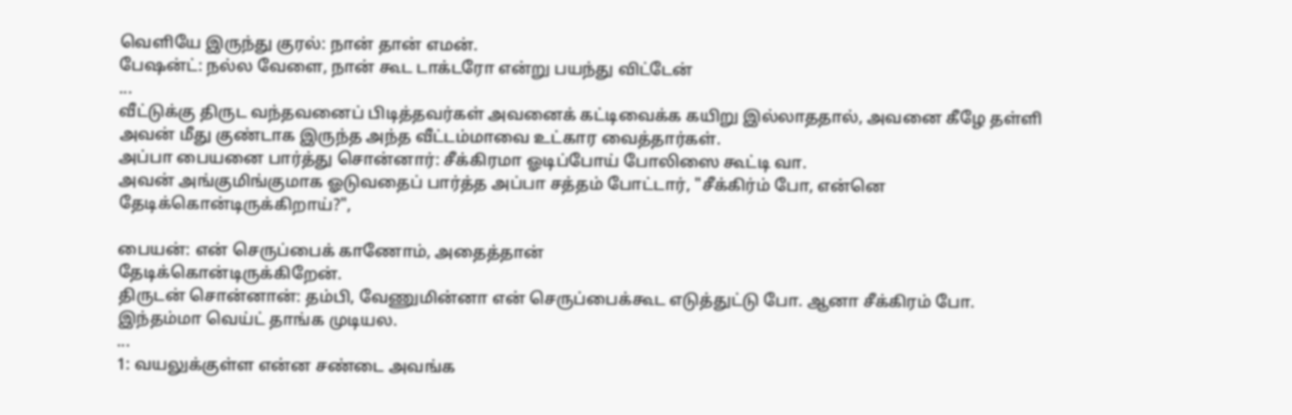வெளியே இருந்து குரல்: நான் தான் எமன்.
பேஷன்ட்: நல்ல வேளை, நான் கூட டாக்டரோ என்று பயந்து விட்டேன்
...
வீட்டுக்கு திருட வந்தவனைப் பிடித்தவர்கள் அவனைக் கட்டிவைக்க கயிறு இல்லாததால், அவனை கீழே தள்ளி அவன் மீது குண்டாக இருந்த அந்த வீட்டம்மாவை உட்கார வைத்தார்கள்.
அப்பா பையனை பார்த்து சொன்னார்: சீக்கிரமா ஓடிப்போய் போலிஸை கூட்டி வா.
அவன் அங்குமிங்குமாக ஓடுவதைப் பார்த்த அப்பா சத்தம் போட்டார், "சீக்கிர்ம் போ, என்னெ தேடிக்கொன்டிருக்கிறாய்?",

பையன்: என் செருப்பைக் காணோம், அதைத்தான்
தேடிக்கொன்டிருக்கிறேன்.
திருடன் சொன்னான்: தம்பி, வேணுமின்னா என் செருப்பைக்கூட எடுத்துட்டு போ. ஆனா சீக்கிரம் போ. இந்தம்மா வெய்ட் தாங்க முடியல‌.
...
1: வயலுக்குள்ள என்ன சண்டை அவங்க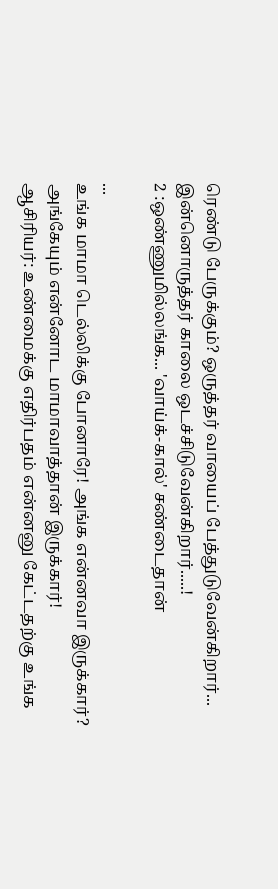ரெண்டு பேருக்கும்? ஒருத்தர் வாயைப் பேத்துடுவேன்கிறார்... இன்னொருத்தர் காலை ஒடச்சிடுவேன்கிறார்.....!
2 :ஒண்ணுமில்லங்க... 'வாய்க்-கால்' சண்டைதான்

...
உங்க மாமா டெல்லிக்கு போனாரே! அங்க என்னவா இருக்கார்?
அங்கேயும் என்னோட மாமாவாத்தான் இருக்கார்!
ஆசிரியர்: உண்மைக்கு எதிர்பதம் என்னனு கேட்டதற்கு உங்க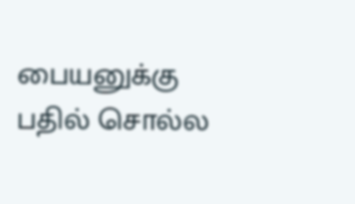பையனுக்கு பதில் சொல்ல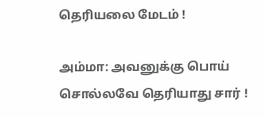தெரியலை மேடம் !

அம்மா: அவனுக்கு பொய் சொல்லவே தெரியாது சார் !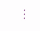...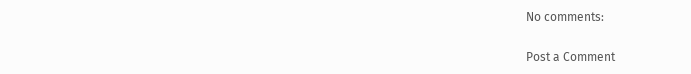No comments:

Post a Comment